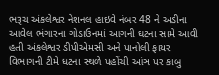ભરૂચ અંકલેશ્વર નેશનલ હાઇવે નંબર 48 ને અડીના આવેલ ભંગારના ગોડાઉનમાં આગની ઘટના સામે આવી હતી અંકલેશ્વર ડીપીએમસી અને પાનોલી ફાયર વિભાગની ટીમે ધટના સ્થળે પહોંચી આંઞ પર કાબુ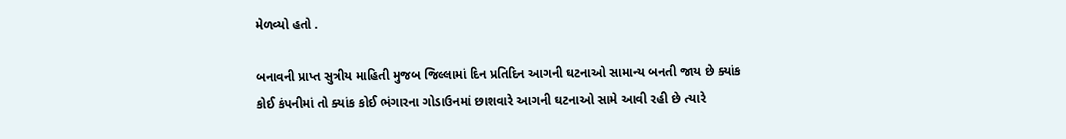મેળવ્યો હતો .

બનાવની પ્રાપ્ત સુત્રીય માહિતી મુજબ જિલ્લામાં દિન પ્રતિદિન આગની ઘટનાઓ સામાન્ય બનતી જાય છે ક્યાંક કોઈ કંપનીમાં તો ક્યાંક કોઈ ભંગારના ગોડાઉનમાં છાશવારે આગની ઘટનાઓ સામે આવી રહી છે ત્યારે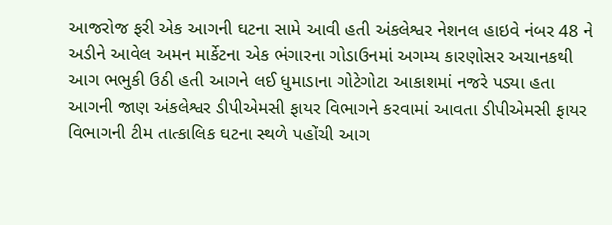આજરોજ ફરી એક આગની ઘટના સામે આવી હતી અંકલેશ્વર નેશનલ હાઇવે નંબર 48 ને અડીને આવેલ અમન માર્કેટના એક ભંગારના ગોડાઉનમાં અગમ્ય કારણોસર અચાનકથી આગ ભભુકી ઉઠી હતી આગને લઈ ધુમાડાના ગોટેગોટા આકાશમાં નજરે પડ્યા હતા આગની જાણ અંકલેશ્વર ડીપીએમસી ફાયર વિભાગને કરવામાં આવતા ડીપીએમસી ફાયર વિભાગની ટીમ તાત્કાલિક ઘટના સ્થળે પહોંચી આગ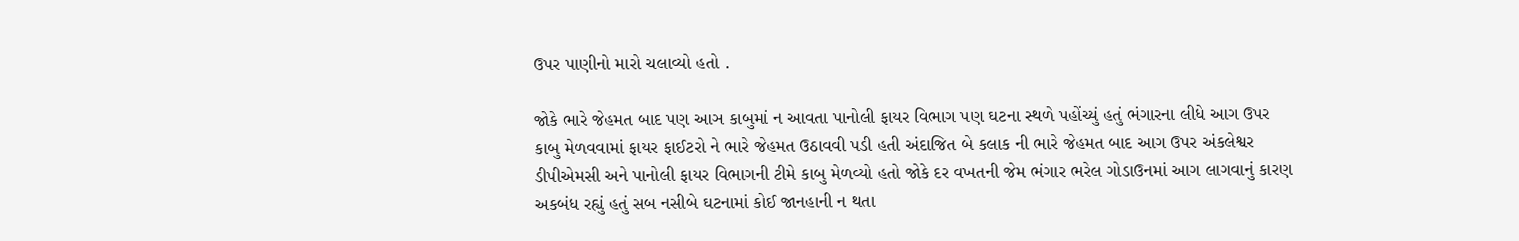ઉપર પાણીનો મારો ચલાવ્યો હતો .

જોકે ભારે જેહમત બાદ પણ આઞ કાબુમાં ન આવતા પાનોલી ફાયર વિભાગ પણ ઘટના સ્થળે પહોંચ્યું હતું ભંગારના લીધે આગ ઉપર કાબુ મેળવવામાં ફાયર ફાઈટરો ને ભારે જેહમત ઉઠાવવી પડી હતી અંદાજિત બે કલાક ની ભારે જેહમત બાદ આગ ઉપર અંકલેશ્વર ડીપીએમસી અને પાનોલી ફાયર વિભાગની ટીમે કાબુ મેળવ્યો હતો જોકે દર વખતની જેમ ભંગાર ભરેલ ગોડાઉનમાં આગ લાગવાનું કારણ અકબંધ રહ્યું હતું સબ નસીબે ઘટનામાં કોઈ જાનહાની ન થતા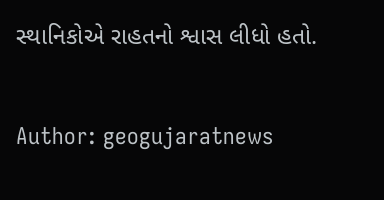સ્થાનિકોએ રાહતનો શ્વાસ લીધો હતો.

Author: geogujaratnews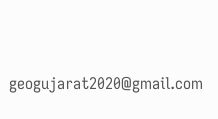geogujarat2020@gmail.com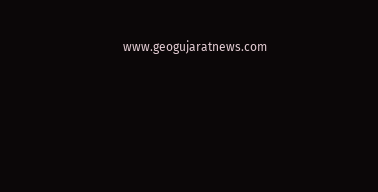www.geogujaratnews.com